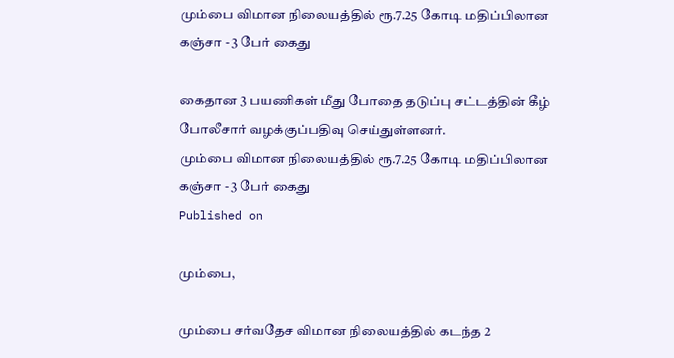மும்பை விமான நிலையத்தில் ரூ.7.25 கோடி மதிப்பிலான கஞ்சா - 3 பேர் கைது

கைதான 3 பயணிகள் மீது போதை தடுப்பு சட்டத்தின் கீழ் போலீசார் வழக்குப்பதிவு செய்துள்ளனர்.
மும்பை விமான நிலையத்தில் ரூ.7.25 கோடி மதிப்பிலான கஞ்சா - 3 பேர் கைது
Published on

மும்பை,

மும்பை சர்வதேச விமான நிலையத்தில் கடந்த 2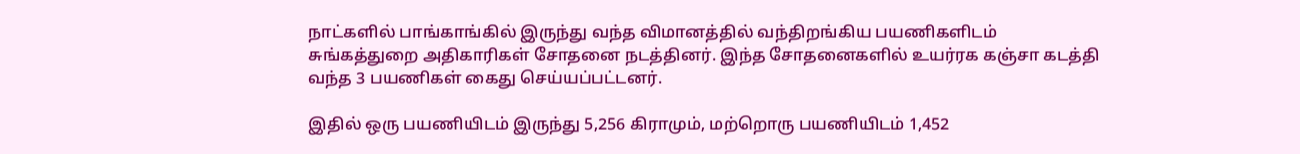நாட்களில் பாங்காங்கில் இருந்து வந்த விமானத்தில் வந்திறங்கிய பயணிகளிடம் சுங்கத்துறை அதிகாரிகள் சோதனை நடத்தினர். இந்த சோதனைகளில் உயர்ரக கஞ்சா கடத்தி வந்த 3 பயணிகள் கைது செய்யப்பட்டனர்.

இதில் ஒரு பயணியிடம் இருந்து 5,256 கிராமும், மற்றொரு பயணியிடம் 1,452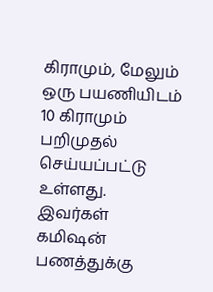கிராமும், மேலும் ஒரு பயணியிடம் 10 கிராமும் பறிமுதல் செய்யப்பட்டு உள்ளது. இவர்கள் கமிஷன் பணத்துக்கு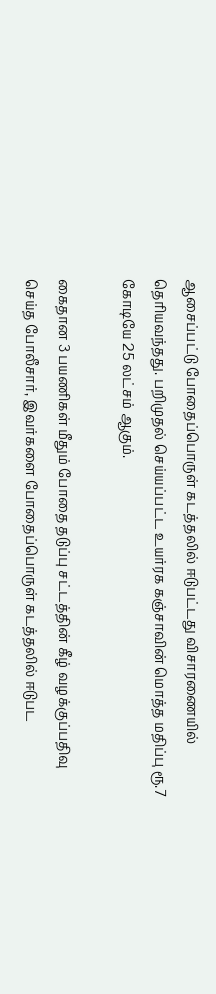ஆசைப்பட்டு போதைப்பொருள் கடத்தலில் ஈடுபட்டது விசாரணையில் தெரியவந்தது. பறிமுதல் செய்யப்பட்ட உயர்ரக கஞ்சாவின் மொத்த மதிப்பு ரூ.7 கோடியே 25 லட்சம் ஆகும்.

கைதான 3 பயணிகள் மீதும் போதை தடுப்பு சட்டத்தின் கீழ் வழக்குப்பதிவு செய்த போலீசார், இவர்களை போதைப்பொருள் கடத்தலில் ஈடுபட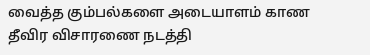வைத்த கும்பல்களை அடையாளம் காண தீவிர விசாரணை நடத்தி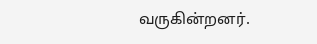வருகின்றனர்.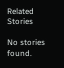Related Stories

No stories found.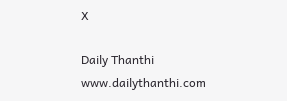X

Daily Thanthi
www.dailythanthi.com